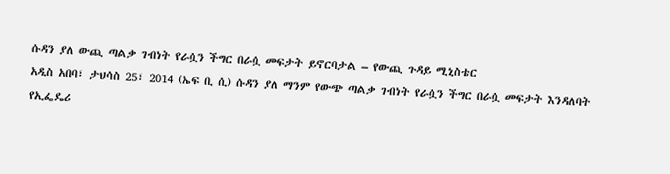ሱዳን ያለ ውጪ ጣልቃ ገብነት የራሷን ችግር በራሷ መፍታት ይኖርባታል – የውጪ ጉዳይ ሚኒስቴር
አዲስ አበባ፣ ታህሳስ 25፣ 2014 (ኤፍ ቢ ሲ) ሱዳን ያለ ማንም የውጭ ጣልቃ ገብነት የራሷን ችግር በራሷ መፍታት እንዳለባት የኢፌዴሪ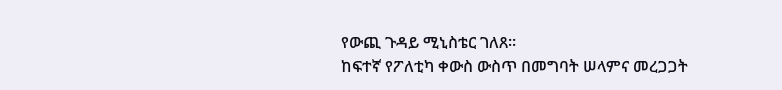የውጪ ጉዳይ ሚኒስቴር ገለጸ።
ከፍተኛ የፖለቲካ ቀውስ ውስጥ በመግባት ሠላምና መረጋጋት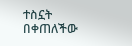ተስኗት በቀጠለችው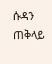ሱዳን ጠቅላይ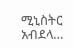ሚኒስትር አብደላ…